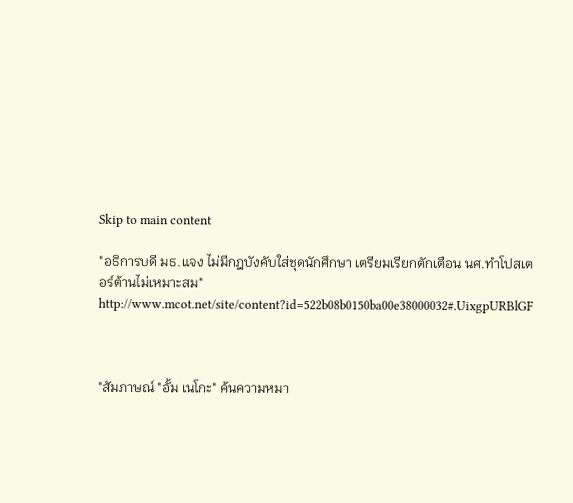Skip to main content

"อธิการบดี มธ.แจง ไม่มีกฎบังคับใส่ชุดนักศึกษา เตรียมเรียกตักเตือน นศ.ทำโปสเตอร์ต้านไม่เหมาะสม"
http://www.mcot.net/site/content?id=522b08b0150ba00e38000032#.UixgpURBlGF



"สัมภาษณ์ "อั้ม เนโกะ" ค้นความหมา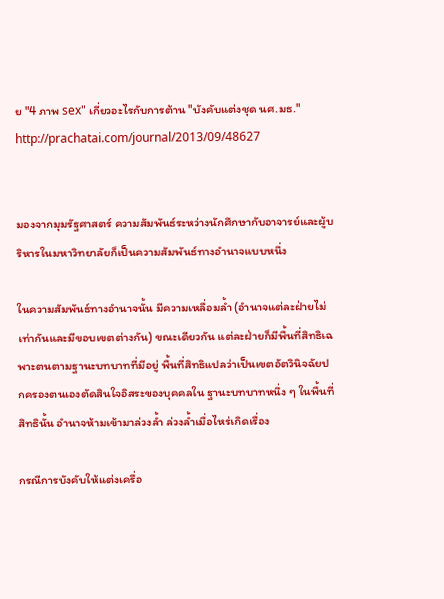ย "4 ภาพ sex" เกี่ยวอะไรกับการต้าน "บังคับแต่งชุด นศ.มธ."
http://prachatai.com/journal/2013/09/48627


มองจากมุมรัฐศาสตร์ ความสัมพันธ์ระหว่างนักศึกษากับอาจารย์และผู้บริหารในมหาวิทยาลัยก็เป็นความสัมพันธ์ทางอำนาจแบบหนึ่ง

ในความสัมพันธ์ทางอำนาจนั้น มีความเหลื่อมล้ำ (อำนาจแต่ละฝ่ายไม่เท่ากันและมีขอบเขตต่างกัน) ขณะเดียวกัน แต่ละฝ่ายก็มีพื้นที่สิทธิเฉพาะตนตามฐานะบทบาทที่มีอยู่ พื้นที่สิทธิแปลว่าเป็นเขตอัตวินิจฉัยปกครองตนเองตัดสินใจอิสระของบุคคลใน ฐานะบทบาทหนึ่ง ๆ ในพื้นที่สิทธินั้น อำนาจห้ามเข้ามาล่วงล้ำ ล่วงล้ำเมื่อไหร่เกิดเรื่อง

กรณีการบังคับให้แต่งเครื่อ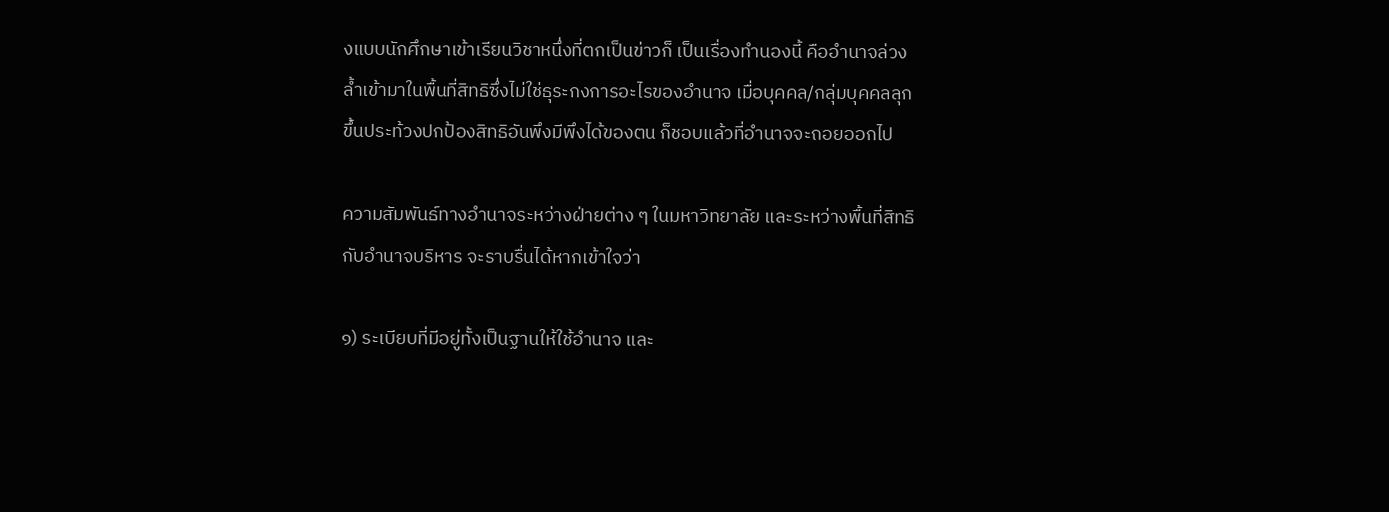งแบบนักศึกษาเข้าเรียนวิชาหนึ่งที่ตกเป็นข่าวก็ เป็นเรื่องทำนองนี้ คืออำนาจล่วงล้ำเข้ามาในพื้นที่สิทธิซึ่งไม่ใช่ธุระกงการอะไรของอำนาจ เมื่อบุคคล/กลุ่มบุคคลลุกขึ้นประท้วงปกป้องสิทธิอันพึงมีพึงได้ของตน ก็ชอบแล้วที่อำนาจจะถอยออกไป

ความสัมพันธ์ทางอำนาจระหว่างฝ่ายต่าง ๆ ในมหาวิทยาลัย และระหว่างพื้นที่สิทธิกับอำนาจบริหาร จะราบรื่นได้หากเข้าใจว่า

๑) ระเบียบที่มีอยู่ทั้งเป็นฐานให้ใช้อำนาจ และ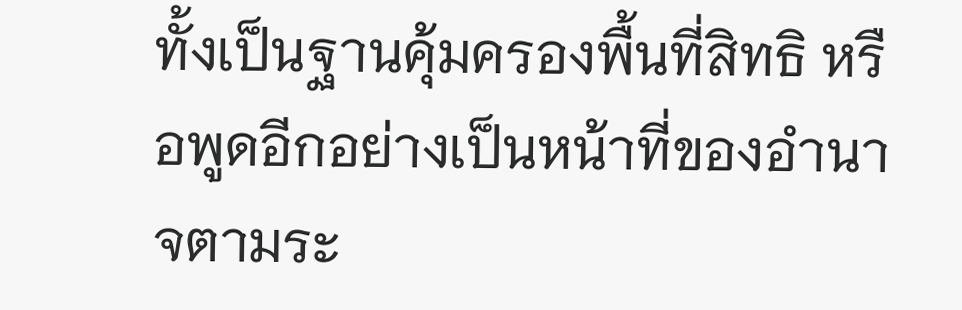ทั้งเป็นฐานคุ้มครองพื้นที่สิทธิ หรือพูดอีกอย่างเป็นหน้าที่ของอำนาจตามระ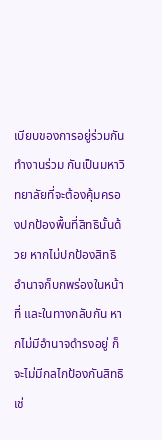เบียบของการอยู่ร่วมกันทำงานร่วม กันเป็นมหาวิทยาลัยที่จะต้องคุ้มครองปกป้องพื้นที่สิทธินั้นด้วย หากไม่ปกป้องสิทธิ อำนาจก็บกพร่องในหน้าที่ และในทางกลับกัน หากไม่มีอำนาจดำรงอยู่ ก็จะไม่มีกลไกป้องกันสิทธิเช่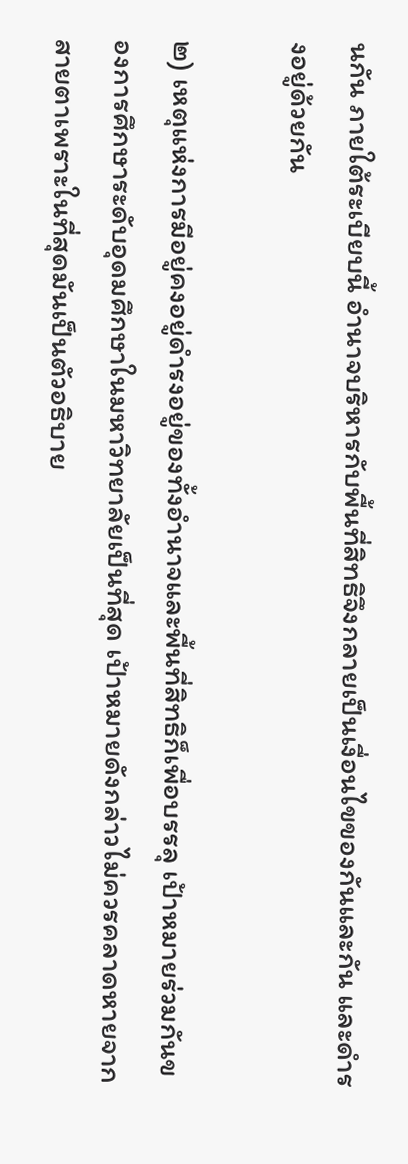นกัน ภายใต้ระเบียบนี้ อำนาจบริหารกับพื้นที่สิทธิจึงกลายเป็นเงื่อนไขของกันและกัน และดำรงอยู่ด้วยกัน

๒) เหตุแห่งการมีอยู่คงอยู่ดำรงอยู่ของทั้งอำนาจและพื้นที่สิทธิก็เพื่อบรรลุ เป้าหมายร่วมกันของการศึกษาระดับอุดมศึกษาในมหาวิทยาลัยเป็นที่สุด เป้าหมายดังกล่าวไม่ควรคลาดหายจากสายตาเพราะในที่สุดมันเป็นตัวอธิบาย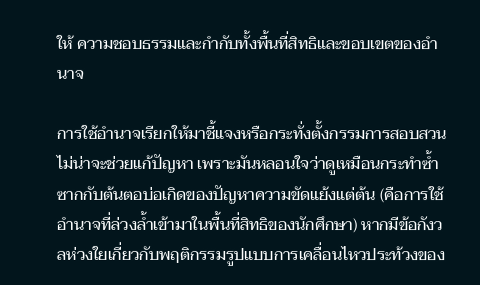ให้ ความชอบธรรมและกำกับทั้งพื้นที่สิทธิและขอบเขตของอำนาจ

การใช้อำนาจเรียกให้มาชี้แจงหรือกระทั่งตั้งกรรมการสอบสวนไม่น่าจะช่วยแก้ปัญหา เพราะมันหลอนใจว่าดูเหมือนกระทำซ้ำซากกับต้นตอบ่อเกิดของปัญหาความขัดแย้งแต่ต้น (คือการใช้อำนาจที่ล่วงล้ำเข้ามาในพื้นที่สิทธิของนักศึกษา) หากมีข้อกังวลห่วงใยเกี่ยวกับพฤติกรรมรูปแบบการเคลื่อนไหวประท้วงของ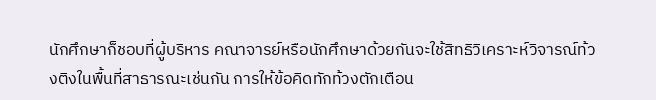นักศึกษาก็ชอบที่ผู้บริหาร คณาจารย์หรือนักศึกษาด้วยกันจะใช้สิทธิวิเคราะห์วิจารณ์ท้วงติงในพื้นที่สาธารณะเช่นกัน การให้ข้อคิดทักท้วงตักเตือน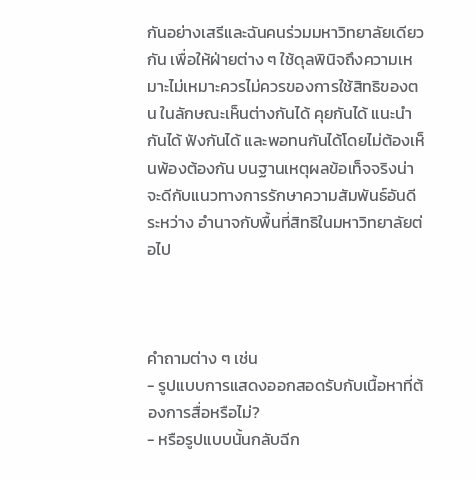กันอย่างเสรีและฉันคนร่วมมหาวิทยาลัยเดียวกัน เพื่อให้ฝ่ายต่าง ๆ ใช้ดุลพินิจถึงความเหมาะไม่เหมาะควรไม่ควรของการใช้สิทธิของตน ในลักษณะเห็นต่างกันได้ คุยกันได้ แนะนำกันได้ ฟังกันได้ และพอทนกันได้โดยไม่ต้องเห็นพ้องต้องกัน บนฐานเหตุผลข้อเท็จจริงน่าจะดีกับแนวทางการรักษาความสัมพันธ์อันดีระหว่าง อำนาจกับพื้นที่สิทธิในมหาวิทยาลัยต่อไป



คำถามต่าง ๆ เช่น
- รูปแบบการแสดงออกสอดรับกับเนื้อหาที่ต้องการสื่อหรือไม่?
- หรือรูปแบบนั้นกลับฉีก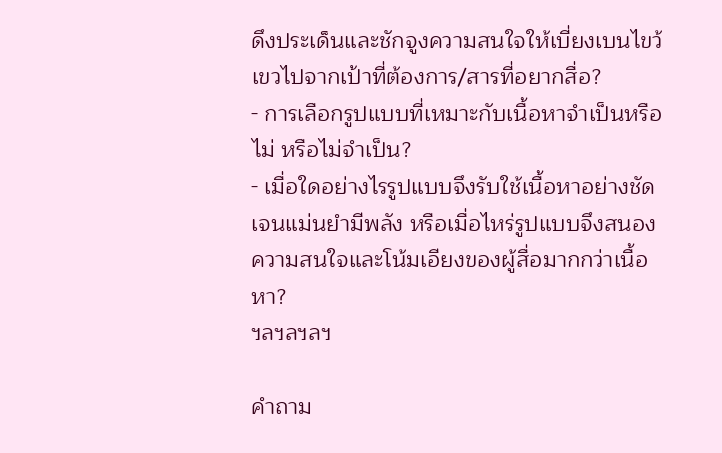ดึงประเด็นและชักจูงความสนใจให้เบี่ยงเบนไขว้เขวไปจากเป้าที่ต้องการ/สารที่อยากสื่อ?
- การเลือกรูปแบบที่เหมาะกับเนื้อหาจำเป็นหรือไม่ หรือไม่จำเป็น?
- เมื่อใดอย่างไรรูปแบบจึงรับใช้เนื้อหาอย่างชัดเจนแม่นยำมีพลัง หรือเมื่อไหร่รูปแบบจึงสนองความสนใจและโน้มเอียงของผู้สื่อมากกว่าเนื้อหา?
ฯลฯลฯลฯ

คำถาม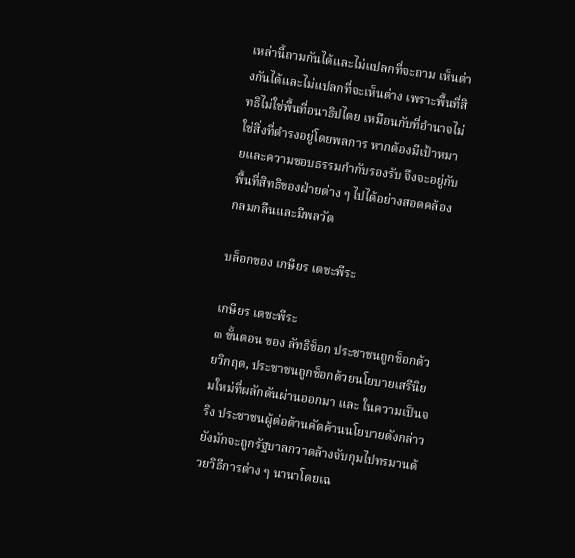เหล่านี้ถามกันได้และไม่แปลกที่จะถาม เห็นต่างกันได้และไม่แปลกที่จะเห็นต่าง เพราะพื้นที่สิทธิไม่ใช่พื้นที่อนาธิปไตย เหมือนกับที่อำนาจไม่ใช่สิ่งที่ดำรงอยู่โดยพลการ หากต้องมีเป้าหมายและความชอบธรรมกำกับรองรับ จึงจะอยู่กับพื้นที่สิทธิของฝ่ายต่าง ๆ ไปได้อย่างสอดคล้องกลมกลืนและมีพลวัต

บล็อกของ เกษียร เตชะพีระ

เกษียร เตชะพีระ
๓ ขั้นตอน ของ ลัทธิช็อก ประชาชนถูกช็อกด้วยวิกฤต, ประชาชนถูกช็อกด้วยนโยบายเสรีนิยมใหม่ที่ผลักดันผ่านออกมา และ ในความเป็นจริง ประชาชนผู้ต่อต้านคัดค้านนโยบายดังกล่าวยังมักจะถูกรัฐบาลกวาดล้างจับกุมไปทรมานด้วยวิธีการต่าง ๆ นานาโดยเฉ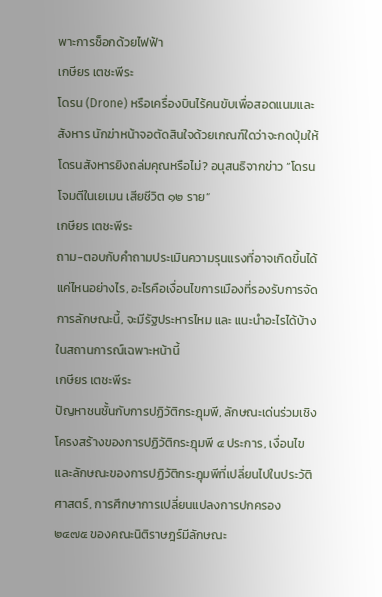พาะการช็อกด้วยไฟฟ้า
เกษียร เตชะพีระ
โดรน (Drone) หรือเครื่องบินไร้คนขับเพื่อสอดแนมและสังหาร นักฆ่าหน้าจอตัดสินใจด้วยเกณฑ์ใดว่าจะกดปุ่มให้โดรนสังหารยิงถล่มคุณหรือไม่? อนุสนธิจากข่าว “โดรนโจมตีในเยเมน เสียชีวิต ๑๒ ราย”
เกษียร เตชะพีระ
ถาม-ตอบกับคำถามประเมินความรุนแรงที่อาจเกิดขึ้นได้แค่ไหนอย่างไร, อะไรคือเงื่อนไขการเมืองที่รองรับการจัดการลักษณะนี้, จะมีรัฐประหารไหม และ แนะนำอะไรได้บ้างในสถานการณ์เฉพาะหน้านี้
เกษียร เตชะพีระ
ปัญหาชนชั้นกับการปฏิวัติกระฎุมพี, ลักษณะเด่นร่วมเชิงโครงสร้างของการปฏิวัติกระฎุมพี ๔ ประการ, เงื่อนไขและลักษณะของการปฏิวัติกระฎุมพีที่เปลี่ยนไปในประวัติศาสตร์, การศึกษาการเปลี่ยนแปลงการปกครอง ๒๔๗๕ ของคณะนิติราษฎร์มีลักษณะ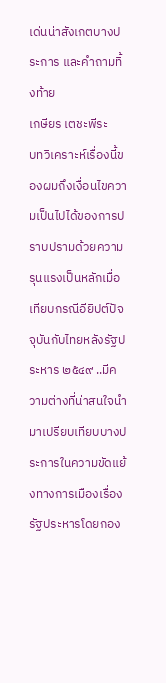เด่นน่าสังเกตบางประการ และคำถามทิ้งท้าย
เกษียร เตชะพีระ
บทวิเคราะห์เรื่องนี้ของผมถึงเงื่อนไขความเป็นไปได้ของการปราบปรามด้วยความรุนแรงเป็นหลักเมื่อเทียบกรณีอียิปต์ปัจจุบันกับไทยหลังรัฐประหาร ๒๕๔๙ ..มีความต่างที่น่าสนใจนำมาเปรียบเทียบบางประการในความขัดแย้งทางการเมืองเรื่องรัฐประหารโดยกอง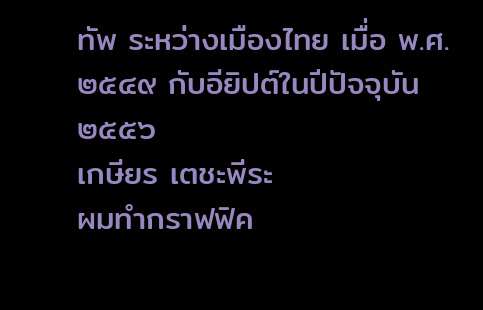ทัพ ระหว่างเมืองไทย เมื่อ พ.ศ. ๒๕๔๙ กับอียิปต์ในปีปัจจุบัน ๒๕๕๖
เกษียร เตชะพีระ
ผมทำกราฟฟิค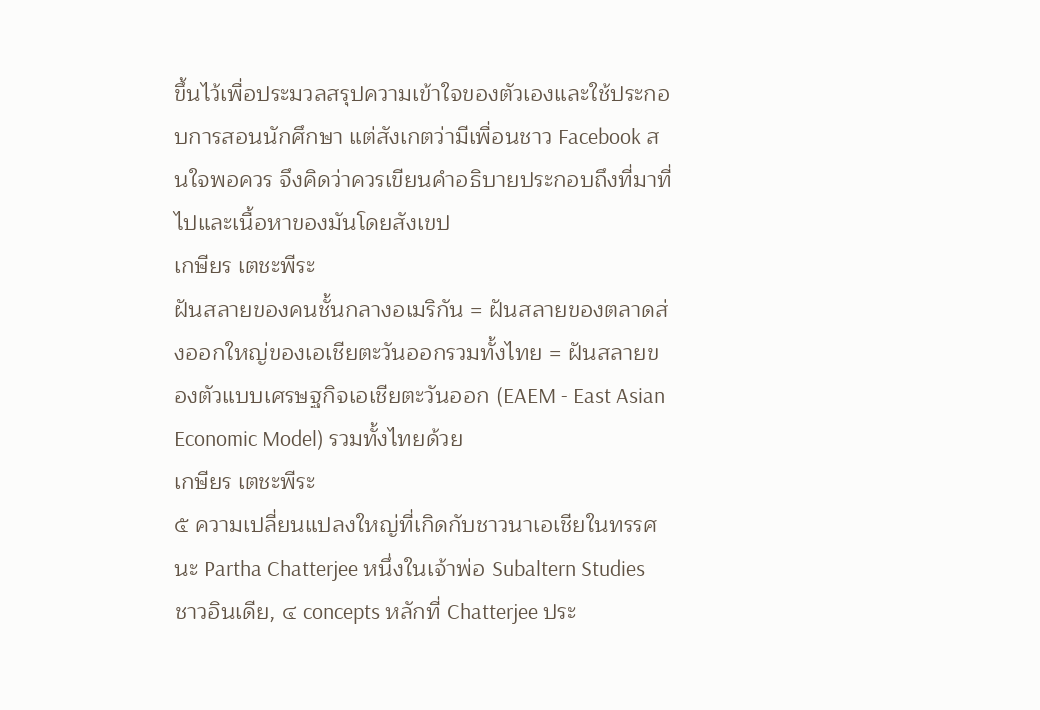ขึ้นไว้เพื่อประมวลสรุปความเข้าใจของตัวเองและใช้ประกอบการสอนนักศึกษา แต่สังเกตว่ามีเพื่อนชาว Facebook สนใจพอควร จึงคิดว่าควรเขียนคำอธิบายประกอบถึงที่มาที่ไปและเนื้อหาของมันโดยสังเขป
เกษียร เตชะพีระ
ฝันสลายของคนชั้นกลางอเมริกัน = ฝันสลายของตลาดส่งออกใหญ่ของเอเชียตะวันออกรวมทั้งไทย = ฝันสลายของตัวแบบเศรษฐกิจเอเชียตะวันออก (EAEM - East Asian Economic Model) รวมทั้งไทยด้วย
เกษียร เตชะพีระ
๕ ความเปลี่ยนแปลงใหญ่ที่เกิดกับชาวนาเอเชียในทรรศนะ Partha Chatterjee หนึ่งในเจ้าพ่อ Subaltern Studies ชาวอินเดีย, ๔ concepts หลักที่ Chatterjee ประ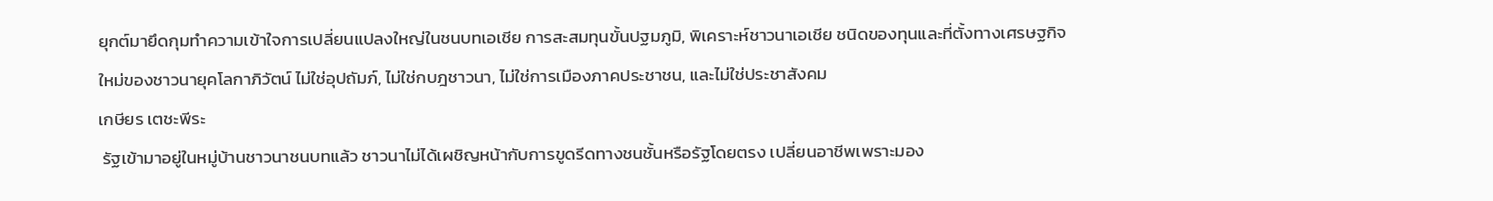ยุกต์มายึดกุมทำความเข้าใจการเปลี่ยนแปลงใหญ่ในชนบทเอเชีย การสะสมทุนขั้นปฐมภูมิ, พิเคราะห์ชาวนาเอเชีย ชนิดของทุนและที่ตั้งทางเศรษฐกิจใหม่ของชาวนายุคโลกาภิวัตน์ ไม่ใช่อุปถัมภ์, ไม่ใช่กบฎชาวนา, ไม่ใช่การเมืองภาคประชาชน, และไม่ใช่ประชาสังคม
เกษียร เตชะพีระ
 รัฐเข้ามาอยู่ในหมู่บ้านชาวนาชนบทแล้ว ชาวนาไม่ได้เผชิญหน้ากับการขูดรีดทางชนชั้นหรือรัฐโดยตรง เปลี่ยนอาชีพเพราะมอง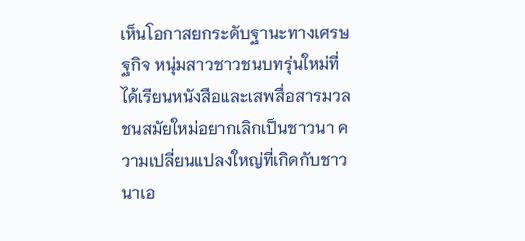เห็นโอกาสยกระดับฐานะทางเศรษฐกิจ หนุ่มสาวชาวชนบทรุ่นใหม่ที่ได้เรียนหนังสือและเสพสื่อสารมวลชนสมัยใหม่อยากเลิกเป็นชาวนา ความเปลี่ยนแปลงใหญ่ที่เกิดกับชาวนาเอ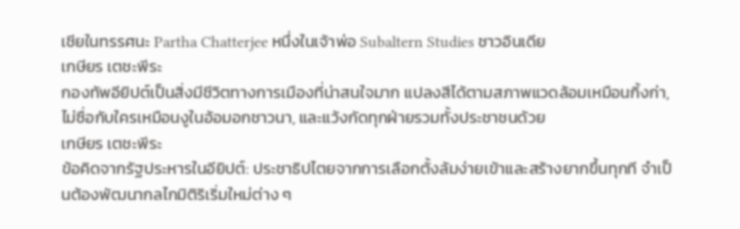เชียในทรรศนะ Partha Chatterjee หนึ่งในเจ้าพ่อ Subaltern Studies ชาวอินเดีย
เกษียร เตชะพีระ
กองทัพอียิปต์เป็นสิ่งมีชีวิตทางการเมืองที่น่าสนใจมาก แปลงสีได้ตามสภาพแวดล้อมเหมือนกิ้งก่า, ไม่ซื่อกับใครเหมือนงูในอ้อมอกชาวนา, และแว้งกัดทุกฝ่ายรวมทั้งประชาชนด้วย
เกษียร เตชะพีระ
ข้อคิดจากรัฐประหารในอียิปต์: ประชาธิปไตยจากการเลือกตั้งล้มง่ายเข้าและสร้างยากขึ้นทุกที จำเป็นต้องพัฒนากลไกมิติริเริ่มใหม่ต่าง ๆ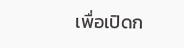เพื่อเปิดก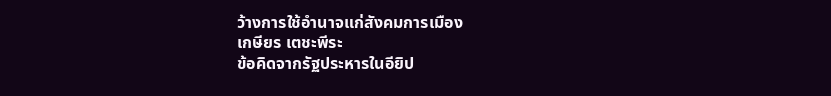ว้างการใช้อำนาจแก่สังคมการเมือง
เกษียร เตชะพีระ
ข้อคิดจากรัฐประหารในอียิป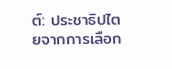ต์: ประชาธิปไตยจากการเลือก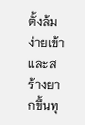ตั้งล้มง่ายเข้าและสร้างยากขึ้นทุ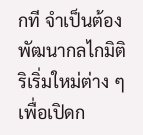กที จำเป็นต้องพัฒนากลไกมิติริเริ่มใหม่ต่าง ๆ เพื่อเปิดก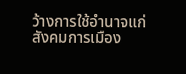ว้างการใช้อำนาจแก่สังคมการเมือง